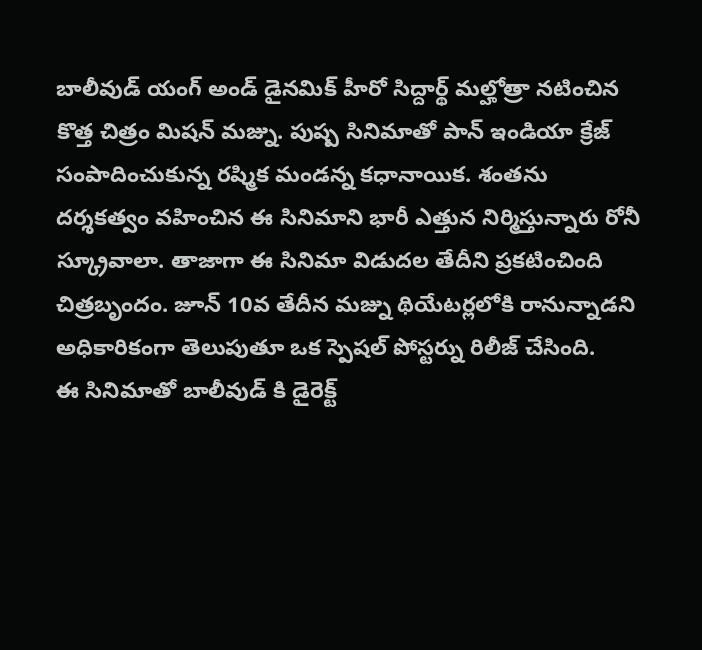బాలీవుడ్ యంగ్ అండ్ డైనమిక్ హీరో సిద్దార్థ్ మల్హోత్రా నటించిన కొత్త చిత్రం మిషన్ మజ్ను. పుష్ప సినిమాతో పాన్ ఇండియా క్రేజ్ సంపాదించుకున్న రష్మిక మండన్న కధానాయిక. శంతను దర్శకత్వం వహించిన ఈ సినిమాని భారీ ఎత్తున నిర్మిస్తున్నారు రోనీ స్క్రూవాలా. తాజాగా ఈ సినిమా విడుదల తేదీని ప్రకటించింది చిత్రబృందం. జూన్ 10వ తేదీన మజ్ను థియేటర్లలోకి రానున్నాడని అధికారికంగా తెలుపుతూ ఒక స్పెషల్ పోస్టర్ను రిలీజ్ చేసింది.
ఈ సినిమాతో బాలీవుడ్ కి డైరెక్ట్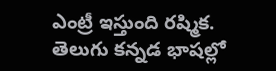ఎంట్రీ ఇస్తుంది రష్మిక. తెలుగు కన్నడ భాషల్లో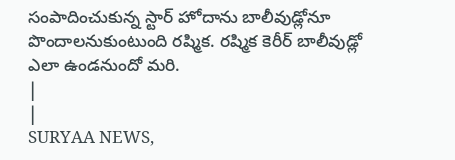సంపాదించుకున్న స్టార్ హోదాను బాలీవుడ్లోనూ పొందాలనుకుంటుంది రష్మిక. రష్మిక కెరీర్ బాలీవుడ్లో ఎలా ఉండనుందో మరి.
|
|
SURYAA NEWS,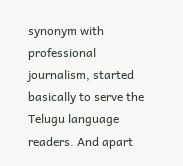synonym with professional journalism, started basically to serve the Telugu language readers. And apart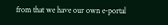from that we have our own e-portal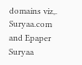domains viz,. Suryaa.com and Epaper Suryaa